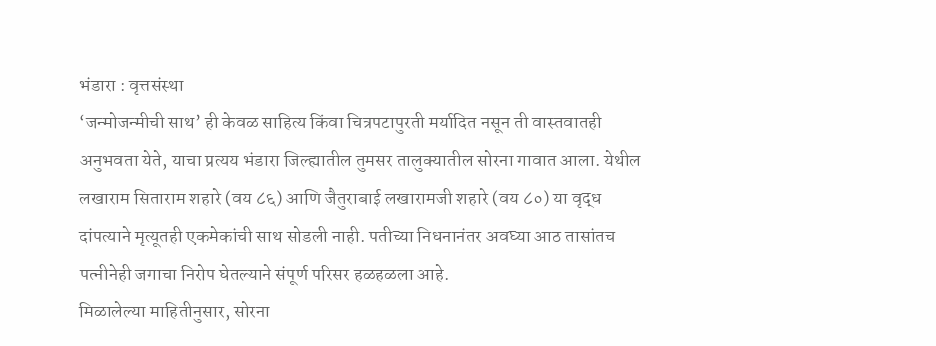भंडारा : वृत्तसंस्था
‘जन्मोजन्मीची साथ’ ही केवळ साहित्य किंवा चित्रपटापुरती मर्यादित नसून ती वास्तवातही अनुभवता येते, याचा प्रत्यय भंडारा जिल्ह्यातील तुमसर तालुक्यातील सोरना गावात आला. येथील लखाराम सिताराम शहारे (वय ८६) आणि जैतुराबाई लखारामजी शहारे (वय ८०) या वृद्ध दांपत्याने मृत्यूतही एकमेकांची साथ सोडली नाही. पतीच्या निधनानंतर अवघ्या आठ तासांतच पत्नीनेही जगाचा निरोप घेतल्याने संपूर्ण परिसर हळहळला आहे.
मिळालेल्या माहितीनुसार, सोरना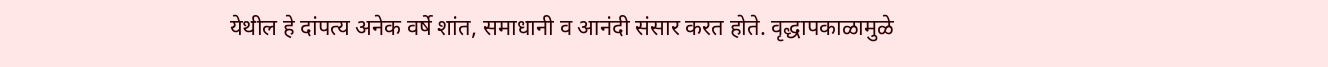येथील हे दांपत्य अनेक वर्षे शांत, समाधानी व आनंदी संसार करत होते. वृद्धापकाळामुळे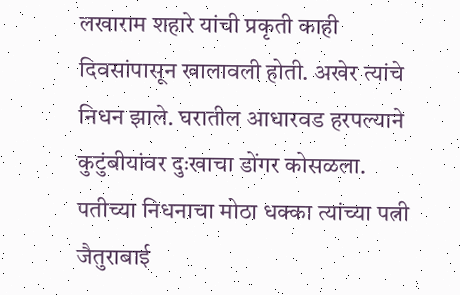लखाराम शहारे यांची प्रकृती काही दिवसांपासून खालावली होती. अखेर त्यांचे निधन झाले. घरातील आधारवड हरपल्याने कुटुंबीयांवर दुःखाचा डोंगर कोसळला.
पतीच्या निधनाचा मोठा धक्का त्यांच्या पत्नी जैतुराबाई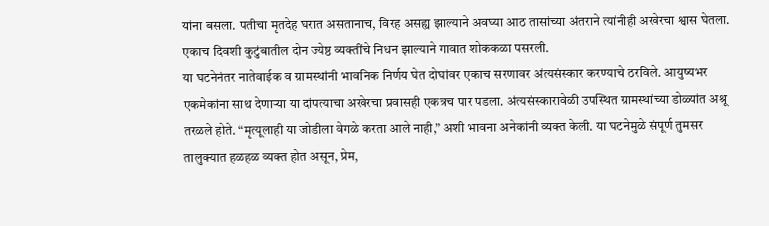यांना बसला. पतीचा मृतदेह घरात असतानाच, विरह असह्य झाल्याने अवघ्या आठ तासांच्या अंतराने त्यांनीही अखेरचा श्वास घेतला. एकाच दिवशी कुटुंबातील दोन ज्येष्ठ व्यक्तींचे निधन झाल्याने गावात शोककळा पसरली.
या घटनेनंतर नातेवाईक व ग्रामस्थांनी भावनिक निर्णय घेत दोघांवर एकाच सरणावर अंत्यसंस्कार करण्याचे ठरविले. आयुष्यभर एकमेकांना साथ देणाऱ्या या दांपत्याचा अखेरचा प्रवासही एकत्रच पार पडला. अंत्यसंस्कारावेळी उपस्थित ग्रामस्थांच्या डोळ्यांत अश्रू तरळले होते. “मृत्यूलाही या जोडीला वेगळे करता आले नाही,” अशी भावना अनेकांनी व्यक्त केली. या घटनेमुळे संपूर्ण तुमसर तालुक्यात हळहळ व्यक्त होत असून, प्रेम,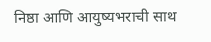निष्ठा आणि आयुष्यभराची साथ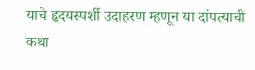याचे हृदयस्पर्शी उदाहरण म्हणून या दांपत्याची कथा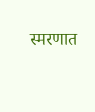स्मरणात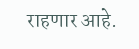राहणार आहे.